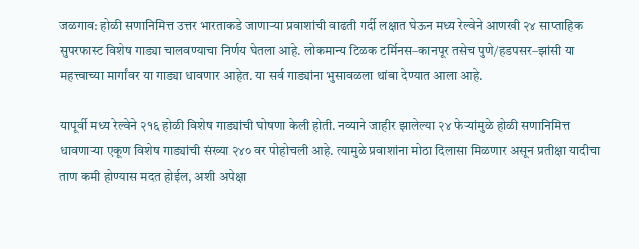जळगाव: होळी सणानिमित्त उत्तर भारताकडे जाणाऱ्या प्रवाशांची वाढती गर्दी लक्षात घेऊन मध्य रेल्वेने आणखी २४ साप्ताहिक सुपरफास्ट विशेष गाड्या चालवण्याचा निर्णय घेतला आहे. लोकमान्य टिळक टर्मिनस–कानपूर तसेच पुणे/हडपसर–झांसी या महत्त्वाच्या मार्गांवर या गाड्या धावणार आहेत. या सर्व गाड्यांना भुसावळला थांबा देण्यात आला आहे.

यापूर्वी मध्य रेल्वेने २१६ होळी विशेष गाड्यांची घोषणा केली होती. नव्याने जाहीर झालेल्या २४ फेऱ्यांमुळे होळी सणानिमित्त धावणाऱ्या एकूण विशेष गाड्यांची संख्या २४० वर पोहोचली आहे. त्यामुळे प्रवाशांना मोठा दिलासा मिळणार असून प्रतीक्षा यादीचा ताण कमी होण्यास मदत होईल, अशी अपेक्षा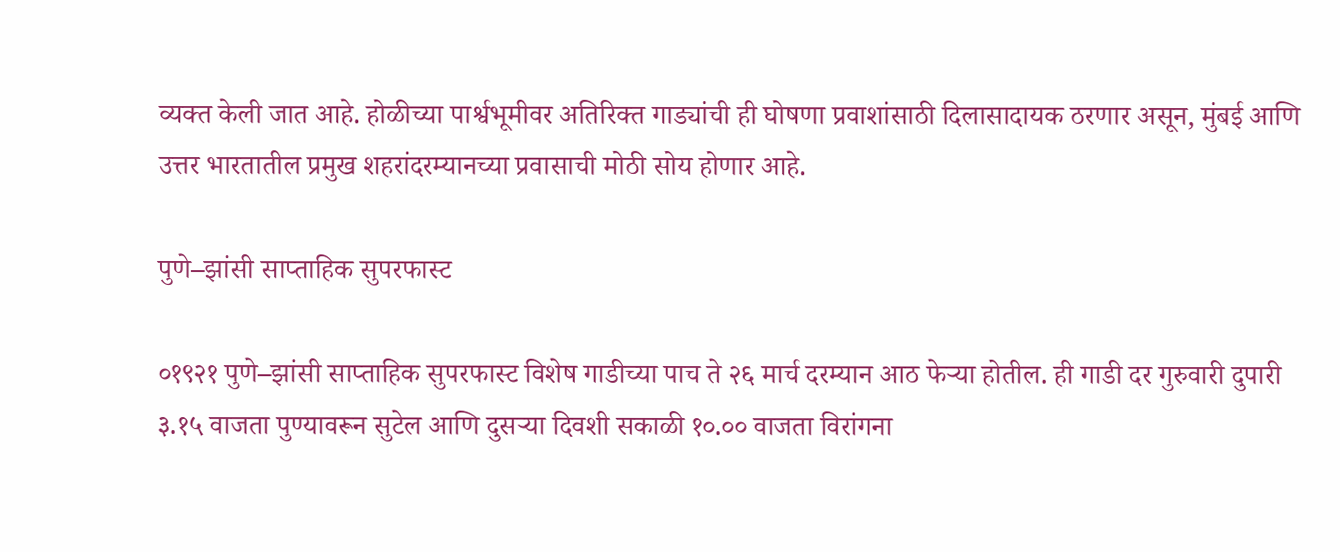व्यक्त केली जात आहे. होळीच्या पार्श्वभूमीवर अतिरिक्त गाड्यांची ही घोषणा प्रवाशांसाठी दिलासादायक ठरणार असून, मुंबई आणि उत्तर भारतातील प्रमुख शहरांदरम्यानच्या प्रवासाची मोठी सोय होणार आहे.

पुणे–झांसी साप्ताहिक सुपरफास्ट

०१९२१ पुणे–झांसी साप्ताहिक सुपरफास्ट विशेष गाडीच्या पाच ते २६ मार्च दरम्यान आठ फेऱ्या होतील. ही गाडी दर गुरुवारी दुपारी ३.१५ वाजता पुण्यावरून सुटेल आणि दुसऱ्या दिवशी सकाळी १०.०० वाजता विरांगना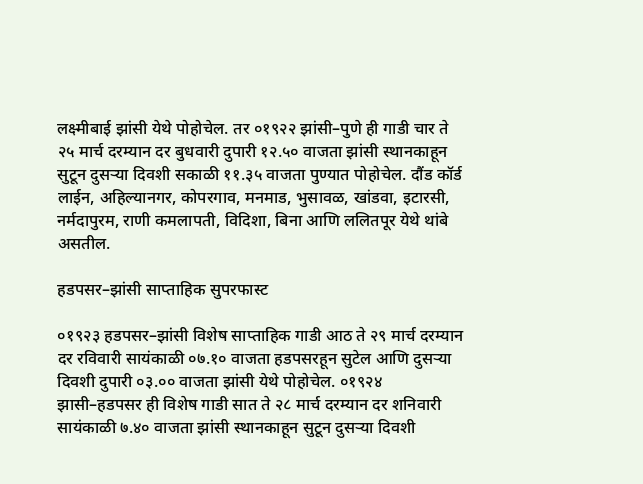लक्ष्मीबाई झांसी येथे पोहोचेल. तर ०१९२२ झांसी–पुणे ही गाडी चार ते २५ मार्च दरम्यान दर बुधवारी दुपारी १२.५० वाजता झांसी स्थानकाहून सुटून दुसऱ्या दिवशी सकाळी ११.३५ वाजता पुण्यात पोहोचेल. दौंड कॉर्ड लाईन, अहिल्यानगर, कोपरगाव, मनमाड, भुसावळ, खांडवा, इटारसी, नर्मदापुरम, राणी कमलापती, विदिशा, बिना आणि ललितपूर येथे थांबे असतील.

हडपसर–झांसी साप्ताहिक सुपरफास्ट

०१९२३ हडपसर–झांसी विशेष साप्ताहिक गाडी आठ ते २९ मार्च दरम्यान दर रविवारी सायंकाळी ०७.१० वाजता हडपसरहून सुटेल आणि दुसऱ्या दिवशी दुपारी ०३.०० वाजता झांसी येथे पोहोचेल. ०१९२४ झासी–हडपसर ही विशेष गाडी सात ते २८ मार्च दरम्यान दर शनिवारी सायंकाळी ७.४० वाजता झांसी स्थानकाहून सुटून दुसऱ्या दिवशी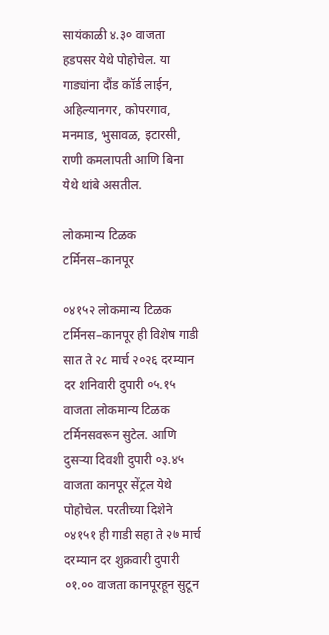सायंकाळी ४.३० वाजता हडपसर येथे पोहोचेल. या गाड्यांना दौंड कॉर्ड लाईन, अहिल्यानगर, कोपरगाव, मनमाड, भुसावळ, इटारसी, राणी कमलापती आणि बिना येथे थांबे असतील.

लोकमान्य टिळक टर्मिनस–कानपूर

०४१५२ लोकमान्य टिळक टर्मिनस–कानपूर ही विशेष गाडी सात ते २८ मार्च २०२६ दरम्यान दर शनिवारी दुपारी ०५.१५ वाजता लोकमान्य टिळक टर्मिनसवरून सुटेल. आणि दुसऱ्या दिवशी दुपारी ०३.४५ वाजता कानपूर सेंट्रल येथे पोहोचेल. परतीच्या दिशेने ०४१५१ ही गाडी सहा ते २७ मार्च दरम्यान दर शुक्रवारी दुपारी ०१.०० वाजता कानपूरहून सुटून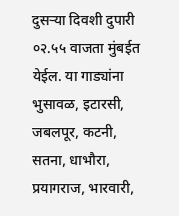दुसऱ्या दिवशी दुपारी ०२.५५ वाजता मुंबईत येईल. या गाड्यांना भुसावळ, इटारसी, जबलपूर, कटनी, सतना, धाभौरा, प्रयागराज, भारवारी,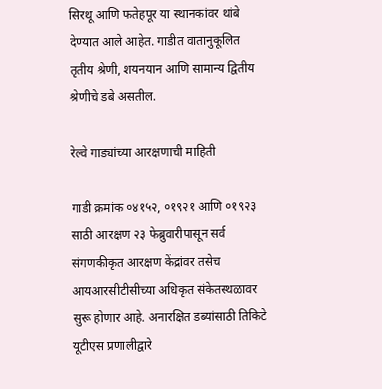सिरथू आणि फतेहपूर या स्थानकांवर थांबे देण्यात आले आहेत. गाडीत वातानुकूलित तृतीय श्रेणी, शयनयान आणि सामान्य द्वितीय श्रेणीचे डबे असतील.

रेल्वे गाड्यांच्या आरक्षणाची माहिती

गाडी क्रमांक ०४१५२, ०१९२१ आणि ०१९२३ साठी आरक्षण २३ फेब्रुवारीपासून सर्व संगणकीकृत आरक्षण केंद्रांवर तसेच आयआरसीटीसीच्या अधिकृत संकेतस्थळावर सुरू होणार आहे. अनारक्षित डब्यांसाठी तिकिटे यूटीएस प्रणालीद्वारे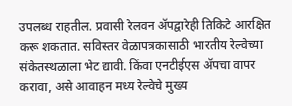उपलब्ध राहतील. प्रवासी रेलवन ॲपद्वारेही तिकिटे आरक्षित करू शकतात. सविस्तर वेळापत्रकासाठी भारतीय रेल्वेच्या संकेतस्थळाला भेट द्यावी. किंवा एनटीईएस ॲपचा वापर करावा, असे आवाहन मध्य रेल्वेचे मुख्य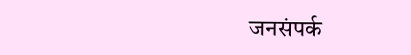जनसंपर्क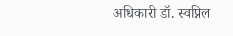अधिकारी डॉ. स्वप्निल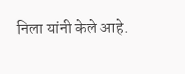निला यांनी केले आहे.